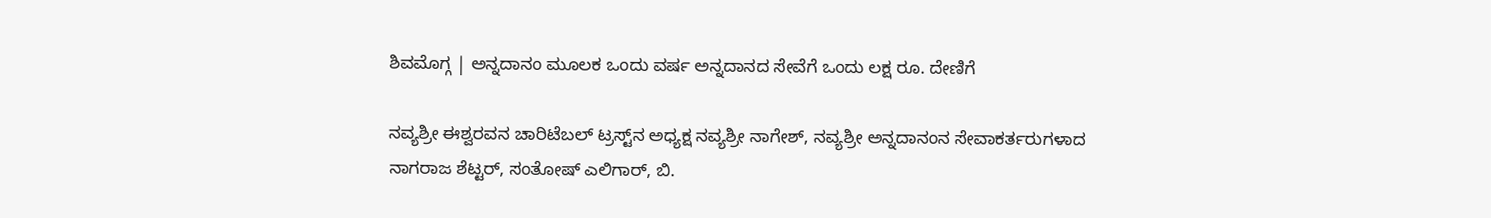ಶಿವಮೊಗ್ಗ | ಅನ್ನದಾನಂ ಮೂಲಕ ಒಂದು ವರ್ಷ ಅನ್ನದಾನದ ಸೇವೆಗೆ ಒಂದು ಲಕ್ಷ ರೂ. ದೇಣಿಗೆ

ನವ್ಯಶ್ರೀ ಈಶ್ವರವನ ಚಾರಿಟೆಬಲ್ ಟ್ರಸ್ಟ್‌ನ ಅಧ್ಯಕ್ಷ ನವ್ಯಶ್ರೀ ನಾಗೇಶ್, ನವ್ಯಶ್ರೀ ಅನ್ನದಾನಂನ ಸೇವಾಕರ್ತರುಗಳಾದ ನಾಗರಾಜ ಶೆಟ್ಟರ್, ಸಂತೋಷ್ ಎಲಿಗಾರ್, ಬಿ.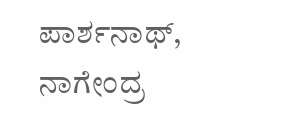ಪಾರ್ಶನಾಥ್, ನಾಗೇಂದ್ರ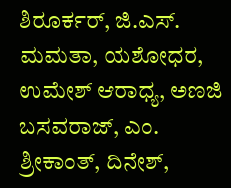ಶಿರೂರ್ಕರ್, ಜಿ.ಎಸ್. ಮಮತಾ, ಯಶೋಧರ, ಉಮೇಶ್ ಆರಾಧ್ಯ, ಅಣಜಿ ಬಸವರಾಜ್, ಎಂ. ಶ್ರೀಕಾಂತ್, ದಿನೇಶ್,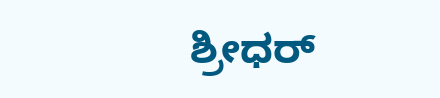ಶ್ರೀಧರ್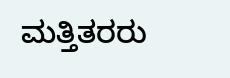ಮತ್ತಿತರರು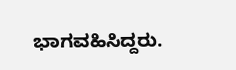ಭಾಗವಹಿಸಿದ್ದರು.